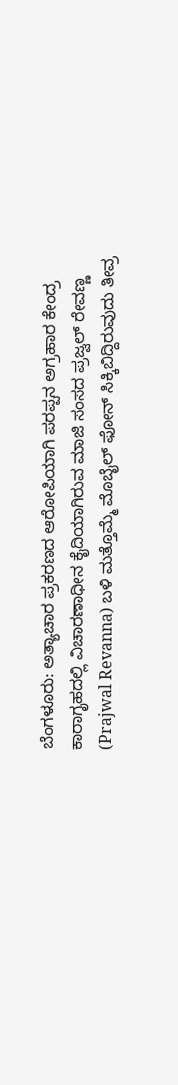ಬೆಂಗಳೂರು: ಅತ್ಯಾಚಾರ ಪ್ರಕರಣದ ಆರೋಪಿಯಾಗಿ ಪರಪ್ಪನ ಅಗ್ರಹಾರ ಕೇಂದ್ರ ಕಾರಾಗೃಹದಲ್ಲಿ ವಿಚಾರಣಾಧೀನ ಕೈದಿಯಾಗಿರುವ ಮಾಜಿ ಸಂಸದ ಪ್ರಜ್ವಲ್ ರೇವಣ್ಣ (Prajwal Revanna) ಬಳಿ ಮತ್ತೊಮ್ಮೆ ಮೊಬೈಲ್ ಫೋನ್ ಸಿಕ್ಕಿಬಿದ್ದಿರುವುದು ತೀವ್ರ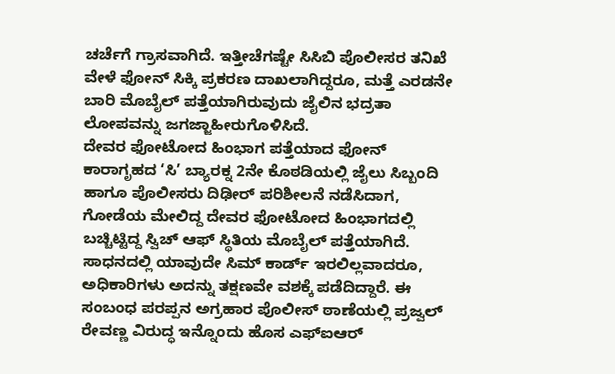ಚರ್ಚೆಗೆ ಗ್ರಾಸವಾಗಿದೆ. ಇತ್ತೀಚೆಗಷ್ಟೇ ಸಿಸಿಬಿ ಪೊಲೀಸರ ತನಿಖೆ ವೇಳೆ ಫೋನ್ ಸಿಕ್ಕಿ ಪ್ರಕರಣ ದಾಖಲಾಗಿದ್ದರೂ, ಮತ್ತೆ ಎರಡನೇ ಬಾರಿ ಮೊಬೈಲ್ ಪತ್ತೆಯಾಗಿರುವುದು ಜೈಲಿನ ಭದ್ರತಾ ಲೋಪವನ್ನು ಜಗಜ್ಜಾಹೀರುಗೊಳಿಸಿದೆ.
ದೇವರ ಫೋಟೋದ ಹಿಂಭಾಗ ಪತ್ತೆಯಾದ ಫೋನ್
ಕಾರಾಗೃಹದ ‘ಸಿ’ ಬ್ಯಾರಕ್ನ 2ನೇ ಕೊಠಡಿಯಲ್ಲಿ ಜೈಲು ಸಿಬ್ಬಂದಿ ಹಾಗೂ ಪೊಲೀಸರು ದಿಢೀರ್ ಪರಿಶೀಲನೆ ನಡೆಸಿದಾಗ, ಗೋಡೆಯ ಮೇಲಿದ್ದ ದೇವರ ಫೋಟೋದ ಹಿಂಭಾಗದಲ್ಲಿ ಬಚ್ಚಿಟ್ಟಿದ್ದ ಸ್ವಿಚ್ ಆಫ್ ಸ್ಥಿತಿಯ ಮೊಬೈಲ್ ಪತ್ತೆಯಾಗಿದೆ. ಸಾಧನದಲ್ಲಿ ಯಾವುದೇ ಸಿಮ್ ಕಾರ್ಡ್ ಇರಲಿಲ್ಲವಾದರೂ, ಅಧಿಕಾರಿಗಳು ಅದನ್ನು ತಕ್ಷಣವೇ ವಶಕ್ಕೆ ಪಡೆದಿದ್ದಾರೆ. ಈ ಸಂಬಂಧ ಪರಪ್ಪನ ಅಗ್ರಹಾರ ಪೊಲೀಸ್ ಠಾಣೆಯಲ್ಲಿ ಪ್ರಜ್ವಲ್ ರೇವಣ್ಣ ವಿರುದ್ಧ ಇನ್ನೊಂದು ಹೊಸ ಎಫ್ಐಆರ್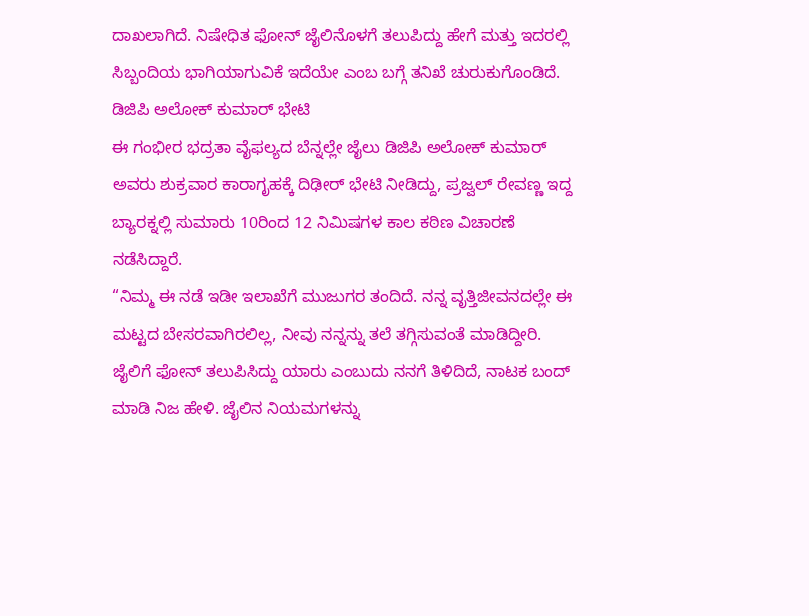ದಾಖಲಾಗಿದೆ. ನಿಷೇಧಿತ ಫೋನ್ ಜೈಲಿನೊಳಗೆ ತಲುಪಿದ್ದು ಹೇಗೆ ಮತ್ತು ಇದರಲ್ಲಿ ಸಿಬ್ಬಂದಿಯ ಭಾಗಿಯಾಗುವಿಕೆ ಇದೆಯೇ ಎಂಬ ಬಗ್ಗೆ ತನಿಖೆ ಚುರುಕುಗೊಂಡಿದೆ.
ಡಿಜಿಪಿ ಅಲೋಕ್ ಕುಮಾರ್ ಭೇಟಿ
ಈ ಗಂಭೀರ ಭದ್ರತಾ ವೈಫಲ್ಯದ ಬೆನ್ನಲ್ಲೇ ಜೈಲು ಡಿಜಿಪಿ ಅಲೋಕ್ ಕುಮಾರ್ ಅವರು ಶುಕ್ರವಾರ ಕಾರಾಗೃಹಕ್ಕೆ ದಿಢೀರ್ ಭೇಟಿ ನೀಡಿದ್ದು, ಪ್ರಜ್ವಲ್ ರೇವಣ್ಣ ಇದ್ದ ಬ್ಯಾರಕ್ನಲ್ಲಿ ಸುಮಾರು 10ರಿಂದ 12 ನಿಮಿಷಗಳ ಕಾಲ ಕಠಿಣ ವಿಚಾರಣೆ ನಡೆಸಿದ್ದಾರೆ.
“ನಿಮ್ಮ ಈ ನಡೆ ಇಡೀ ಇಲಾಖೆಗೆ ಮುಜುಗರ ತಂದಿದೆ. ನನ್ನ ವೃತ್ತಿಜೀವನದಲ್ಲೇ ಈ ಮಟ್ಟದ ಬೇಸರವಾಗಿರಲಿಲ್ಲ, ನೀವು ನನ್ನನ್ನು ತಲೆ ತಗ್ಗಿಸುವಂತೆ ಮಾಡಿದ್ದೀರಿ. ಜೈಲಿಗೆ ಫೋನ್ ತಲುಪಿಸಿದ್ದು ಯಾರು ಎಂಬುದು ನನಗೆ ತಿಳಿದಿದೆ, ನಾಟಕ ಬಂದ್ ಮಾಡಿ ನಿಜ ಹೇಳಿ. ಜೈಲಿನ ನಿಯಮಗಳನ್ನು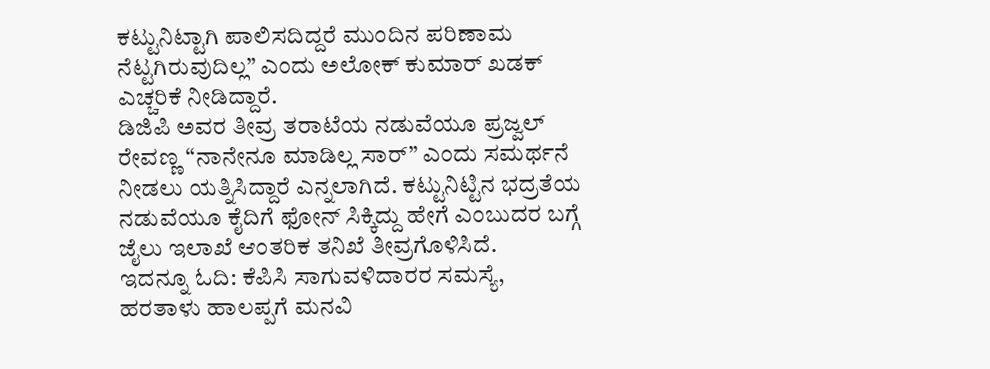ಕಟ್ಟುನಿಟ್ಟಾಗಿ ಪಾಲಿಸದಿದ್ದರೆ ಮುಂದಿನ ಪರಿಣಾಮ ನೆಟ್ಟಗಿರುವುದಿಲ್ಲ” ಎಂದು ಅಲೋಕ್ ಕುಮಾರ್ ಖಡಕ್ ಎಚ್ಚರಿಕೆ ನೀಡಿದ್ದಾರೆ.
ಡಿಜಿಪಿ ಅವರ ತೀವ್ರ ತರಾಟೆಯ ನಡುವೆಯೂ ಪ್ರಜ್ವಲ್ ರೇವಣ್ಣ “ನಾನೇನೂ ಮಾಡಿಲ್ಲ ಸಾರ್” ಎಂದು ಸಮರ್ಥನೆ ನೀಡಲು ಯತ್ನಿಸಿದ್ದಾರೆ ಎನ್ನಲಾಗಿದೆ. ಕಟ್ಟುನಿಟ್ಟಿನ ಭದ್ರತೆಯ ನಡುವೆಯೂ ಕೈದಿಗೆ ಫೋನ್ ಸಿಕ್ಕಿದ್ದು ಹೇಗೆ ಎಂಬುದರ ಬಗ್ಗೆ ಜೈಲು ಇಲಾಖೆ ಆಂತರಿಕ ತನಿಖೆ ತೀವ್ರಗೊಳಿಸಿದೆ.
ಇದನ್ನೂ ಓದಿ: ಕೆಪಿಸಿ ಸಾಗುವಳಿದಾರರ ಸಮಸ್ಯೆ, ಹರತಾಳು ಹಾಲಪ್ಪಗೆ ಮನವಿ